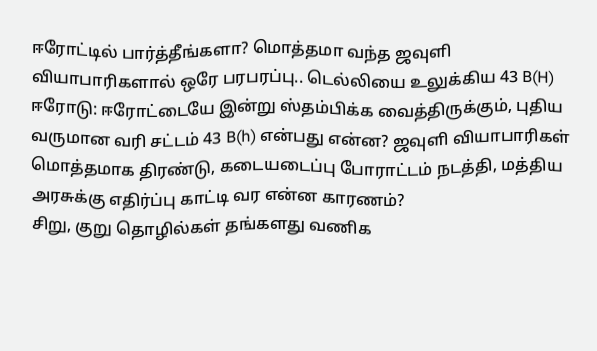ஈரோட்டில் பார்த்தீங்களா? மொத்தமா வந்த ஜவுளி வியாபாரிகளால் ஒரே பரபரப்பு.. டெல்லியை உலுக்கிய 43 B(H)
ஈரோடு: ஈரோட்டையே இன்று ஸ்தம்பிக்க வைத்திருக்கும், புதிய வருமான வரி சட்டம் 43 B(h) என்பது என்ன? ஜவுளி வியாபாரிகள் மொத்தமாக திரண்டு, கடையடைப்பு போராட்டம் நடத்தி, மத்திய அரசுக்கு எதிர்ப்பு காட்டி வர என்ன காரணம்?
சிறு, குறு தொழில்கள் தங்களது வணிக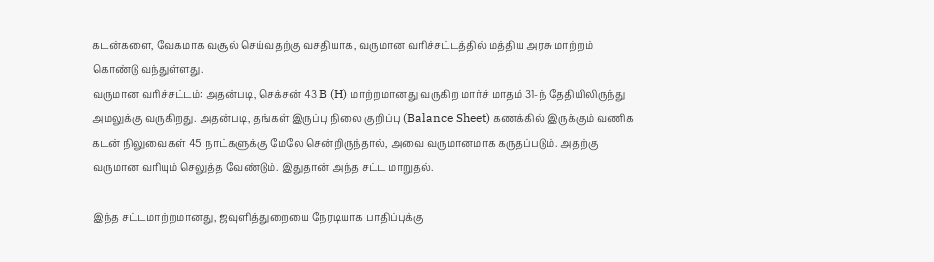கடன்களை, வேகமாக வசூல் செய்வதற்கு வசதியாக, வருமான வரிச்சட்டத்தில் மத்திய அரசு மாற்றம் கொண்டு வந்துள்ளது.
வருமான வரிச்சட்டம்: அதன்படி, செக்சன் 43 B (H) மாற்றமானது வருகிற மார்ச் மாதம் 31-ந் தேதியிலிருந்து அமலுக்கு வருகிறது. அதன்படி, தங்கள் இருப்பு நிலை குறிப்பு (Balance Sheet) கணக்கில் இருக்கும் வணிக கடன் நிலுவைகள் 45 நாட்களுக்கு மேலே சென்றிருந்தால், அவை வருமானமாக கருதப்படும். அதற்கு வருமான வரியும் செலுத்த வேண்டும். இதுதான் அந்த சட்ட மாறுதல்.

இந்த சட்டமாற்றமானது, ஜவுளித்துறையை நேரடியாக பாதிப்புக்கு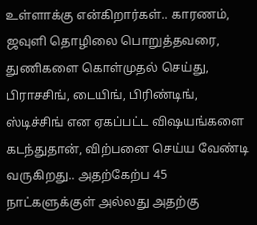உள்ளாக்கு என்கிறார்கள்.. காரணம், ஜவுளி தொழிலை பொறுத்தவரை, துணிகளை கொள்முதல் செய்து, பிராசசிங், டையிங், பிரிண்டிங், ஸ்டிச்சிங் என ஏகப்பட்ட விஷயங்களை கடந்துதான், விற்பனை செய்ய வேண்டி வருகிறது.. அதற்கேற்ப 45 நாட்களுக்குள் அல்லது அதற்கு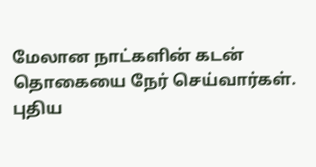மேலான நாட்களின் கடன் தொகையை நேர் செய்வார்கள்.
புதிய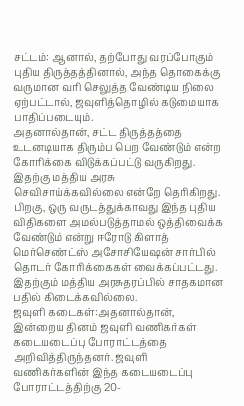சட்டம்: ஆனால், தற்போது வரப்போகும் புதிய திருத்தத்தினால், அந்த தொகைக்கு வருமான வரி செலுத்த வேண்டிய நிலை ஏற்பட்டால், ஜவுளித்தொழில் கடுமையாக பாதிப்படையும்.
அதனால்தான், சட்ட திருத்தத்தை உடனடியாக திரும்ப பெற வேண்டும் என்ற கோரிக்கை விடுக்கப்பட்டு வருகிறது. இதற்கு மத்திய அரசு செவிசாய்க்கவில்லை என்றே தெரிகிறது. பிறகு, ஒரு வருடத்துக்காவது இந்த புதிய விதிகளை அமல்படுத்தாமல் ஒத்திவைக்க வேண்டும் என்று ஈரோடு கிளாத் மெர்செண்ட்ஸ் அசோசியேஷன் சார்பில் தொடர் கோரிக்கைகள் வைக்கப்பட்டது. இதற்கும் மத்திய அரசுதரப்பில் சாதகமான பதில் கிடைக்கவில்லை.
ஜவுளி கடைகள்:அதனால்தான், இன்றைய தினம் ஜவுளி வணிகர்கள் கடையடைப்பு போராட்டத்தை அறிவித்திருந்தனர். ஜவுளி வணிகர்களின் இந்த கடையடைப்பு போராட்டத்திற்கு 20-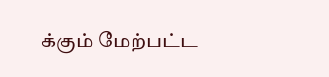க்கும் மேற்பட்ட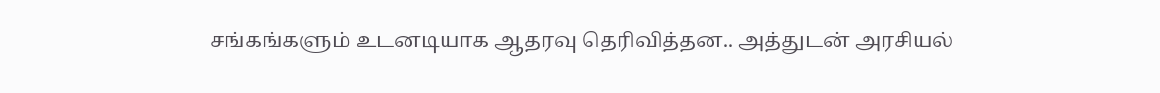சங்கங்களும் உடனடியாக ஆதரவு தெரிவித்தன.. அத்துடன் அரசியல்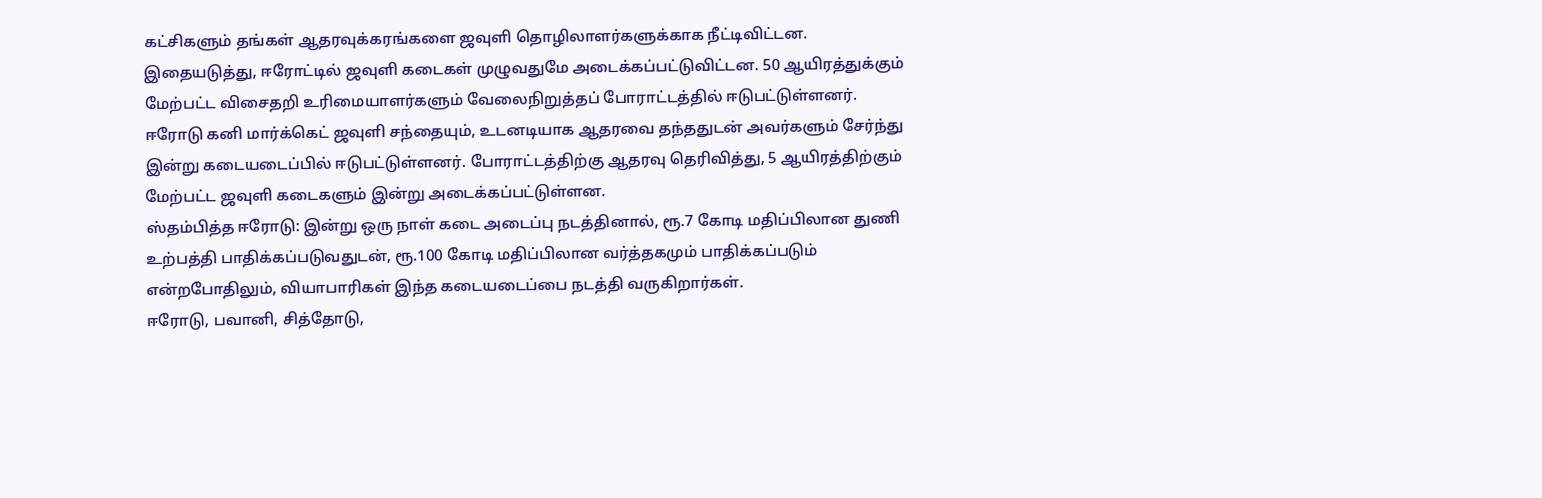கட்சிகளும் தங்கள் ஆதரவுக்கரங்களை ஜவுளி தொழிலாளர்களுக்காக நீட்டிவிட்டன.
இதையடுத்து, ஈரோட்டில் ஜவுளி கடைகள் முழுவதுமே அடைக்கப்பட்டுவிட்டன. 50 ஆயிரத்துக்கும் மேற்பட்ட விசைதறி உரிமையாளர்களும் வேலைநிறுத்தப் போராட்டத்தில் ஈடுபட்டுள்ளனர். ஈரோடு கனி மார்க்கெட் ஜவுளி சந்தையும், உடனடியாக ஆதரவை தந்ததுடன் அவர்களும் சேர்ந்து இன்று கடையடைப்பில் ஈடுபட்டுள்ளனர். போராட்டத்திற்கு ஆதரவு தெரிவித்து, 5 ஆயிரத்திற்கும் மேற்பட்ட ஜவுளி கடைகளும் இன்று அடைக்கப்பட்டுள்ளன.
ஸ்தம்பித்த ஈரோடு: இன்று ஒரு நாள் கடை அடைப்பு நடத்தினால், ரூ.7 கோடி மதிப்பிலான துணி உற்பத்தி பாதிக்கப்படுவதுடன், ரூ.100 கோடி மதிப்பிலான வர்த்தகமும் பாதிக்கப்படும் என்றபோதிலும், வியாபாரிகள் இந்த கடையடைப்பை நடத்தி வருகிறார்கள்.
ஈரோடு, பவானி, சித்தோடு,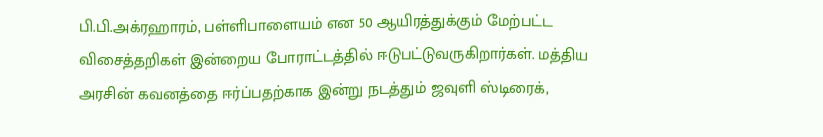பி.பி.அக்ரஹாரம், பள்ளிபாளையம் என 50 ஆயிரத்துக்கும் மேற்பட்ட விசைத்தறிகள் இன்றைய போராட்டத்தில் ஈடுபட்டுவருகிறார்கள். மத்திய அரசின் கவனத்தை ஈர்ப்பதற்காக இன்று நடத்தும் ஜவுளி ஸ்டிரைக்,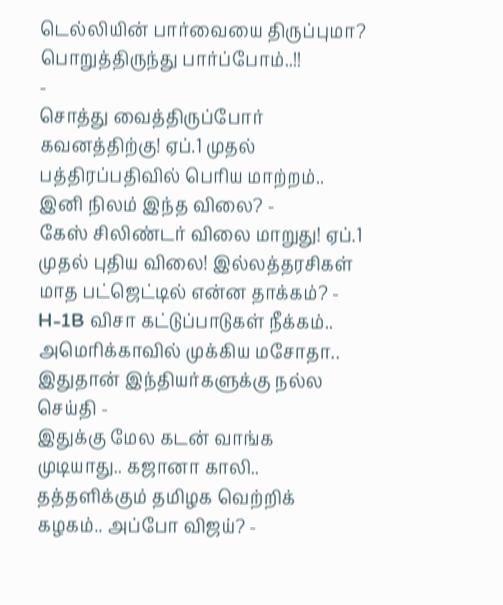டெல்லியின் பார்வையை திருப்புமா? பொறுத்திருந்து பார்ப்போம்..!!
-
சொத்து வைத்திருப்போர் கவனத்திற்கு! ஏப்.1 முதல் பத்திரப்பதிவில் பெரிய மாற்றம்.. இனி நிலம் இந்த விலை? -
கேஸ் சிலிண்டர் விலை மாறுது! ஏப்.1 முதல் புதிய விலை! இல்லத்தரசிகள் மாத பட்ஜெட்டில் என்ன தாக்கம்? -
H-1B விசா கட்டுப்பாடுகள் நீக்கம்.. அமெரிக்காவில் முக்கிய மசோதா.. இதுதான் இந்தியர்களுக்கு நல்ல செய்தி -
இதுக்கு மேல கடன் வாங்க முடியாது.. கஜானா காலி.. தத்தளிக்கும் தமிழக வெற்றிக் கழகம்.. அப்போ விஜய்? -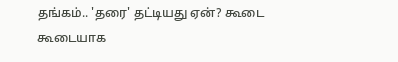தங்கம்.. 'தரை' தட்டியது ஏன்? கூடை கூடையாக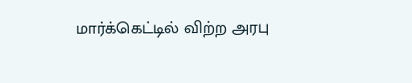மார்க்கெட்டில் விற்ற அரபு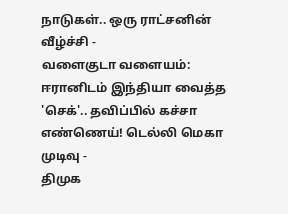நாடுகள்.. ஒரு ராட்சனின் வீழ்ச்சி -
வளைகுடா வளையம்: ஈரானிடம் இந்தியா வைத்த 'செக்'.. தவிப்பில் கச்சா எண்ணெய்! டெல்லி மெகா முடிவு -
திமுக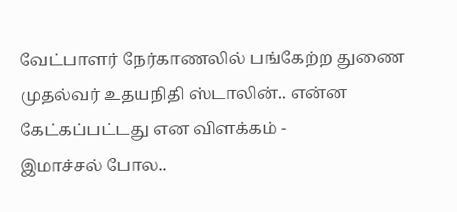வேட்பாளர் நேர்காணலில் பங்கேற்ற துணை முதல்வர் உதயநிதி ஸ்டாலின்.. என்ன கேட்கப்பட்டது என விளக்கம் -
இமாச்சல் போல..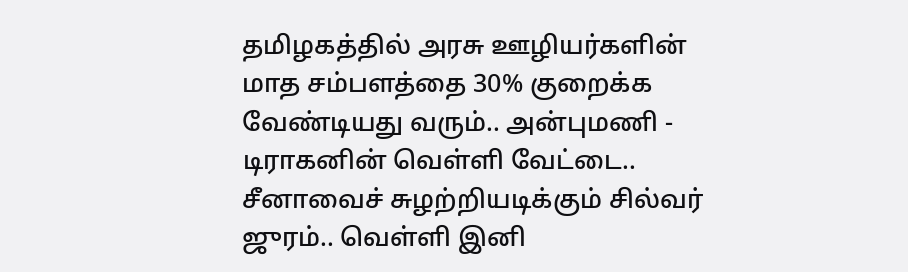தமிழகத்தில் அரசு ஊழியர்களின் மாத சம்பளத்தை 30% குறைக்க வேண்டியது வரும்.. அன்புமணி -
டிராகனின் வெள்ளி வேட்டை.. சீனாவைச் சுழற்றியடிக்கும் சில்வர் ஜுரம்.. வெள்ளி இனி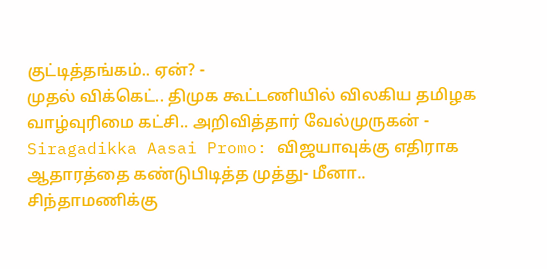குட்டித்தங்கம்.. ஏன்? -
முதல் விக்கெட்.. திமுக கூட்டணியில் விலகிய தமிழக வாழ்வுரிமை கட்சி.. அறிவித்தார் வேல்முருகன் -
Siragadikka Aasai Promo: விஜயாவுக்கு எதிராக ஆதாரத்தை கண்டுபிடித்த முத்து- மீனா.. சிந்தாமணிக்கு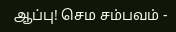ஆப்பு! செம சம்பவம் -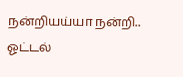நன்றியய்யா நன்றி.. ஓட்டல்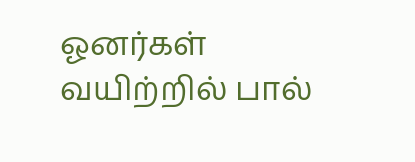ஓனர்கள் வயிற்றில் பால்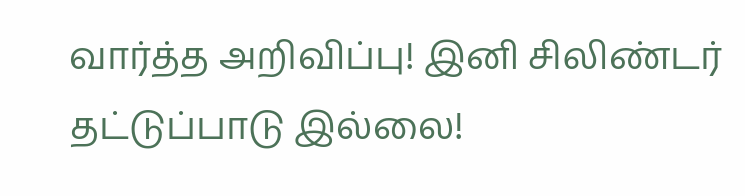வார்த்த அறிவிப்பு! இனி சிலிண்டர் தட்டுப்பாடு இல்லை!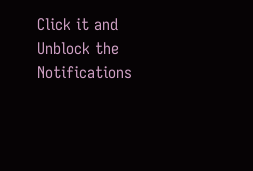Click it and Unblock the Notifications